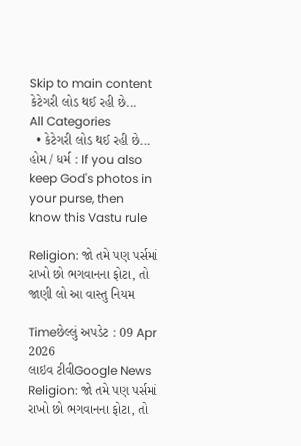Skip to main content
કેટેગરી લોડ થઈ રહી છે...
All Categories
  • કેટેગરી લોડ થઈ રહી છે...
હોમ / ધર્મ : If you also keep God's photos in your purse, then know this Vastu rule

Religion: જો તમે પણ પર્સમાં રાખો છો ભગવાનના ફોટા, તો જાણી લો આ વાસ્તુ નિયમ

Timeછેલ્લું અપડેટ : 09 Apr 2026
લાઇવ ટીવીGoogle News
Religion: જો તમે પણ પર્સમાં રાખો છો ભગવાનના ફોટા, તો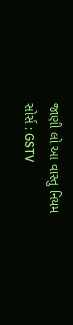જાણી લો આ વાસ્તુ નિયમ
સોર્સ : GSTV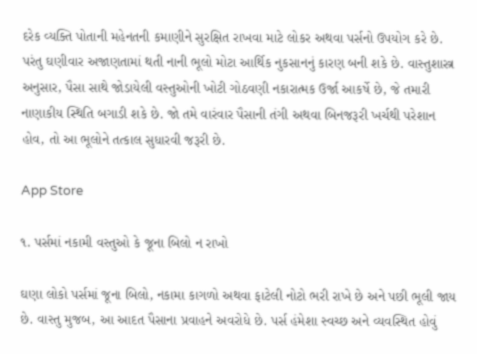દરેક વ્યક્તિ પોતાની મહેનતની કમાણીને સુરક્ષિત રાખવા માટે લોકર અથવા પર્સનો ઉપયોગ કરે છે. પરંતુ ઘણીવાર અજાણતામાં થતી નાની ભૂલો મોટા આર્થિક નુકસાનનું કારણ બની શકે છે. વાસ્તુશાસ્ત્ર અનુસાર, પૈસા સાથે જોડાયેલી વસ્તુઓની ખોટી ગોઠવણી નકારાત્મક ઉર્જા આકર્ષે છે, જે તમારી નાણાકીય સ્થિતિ બગાડી શકે છે. જો તમે વારંવાર પૈસાની તંગી અથવા બિનજરૂરી ખર્ચથી પરેશાન હોવ, તો આ ભૂલોને તત્કાલ સુધારવી જરૂરી છે.

App Store

૧. પર્સમાં નકામી વસ્તુઓ કે જૂના બિલો ન રાખો

ઘણા લોકો પર્સમાં જૂના બિલો, નકામા કાગળો અથવા ફાટેલી નોટો ભરી રાખે છે અને પછી ભૂલી જાય છે. વાસ્તુ મુજબ, આ આદત પૈસાના પ્રવાહને અવરોધે છે. પર્સ હંમેશા સ્વચ્છ અને વ્યવસ્થિત હોવું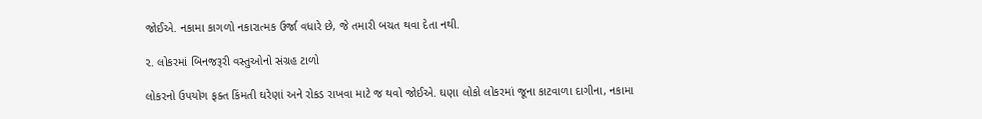જોઈએ. નકામા કાગળો નકારાત્મક ઉર્જા વધારે છે, જે તમારી બચત થવા દેતા નથી.

૨. લોકરમાં બિનજરૂરી વસ્તુઓનો સંગ્રહ ટાળો

લોકરનો ઉપયોગ ફક્ત કિંમતી ઘરેણાં અને રોકડ રાખવા માટે જ થવો જોઈએ. ઘણા લોકો લોકરમાં જૂના કાટવાળા દાગીના, નકામા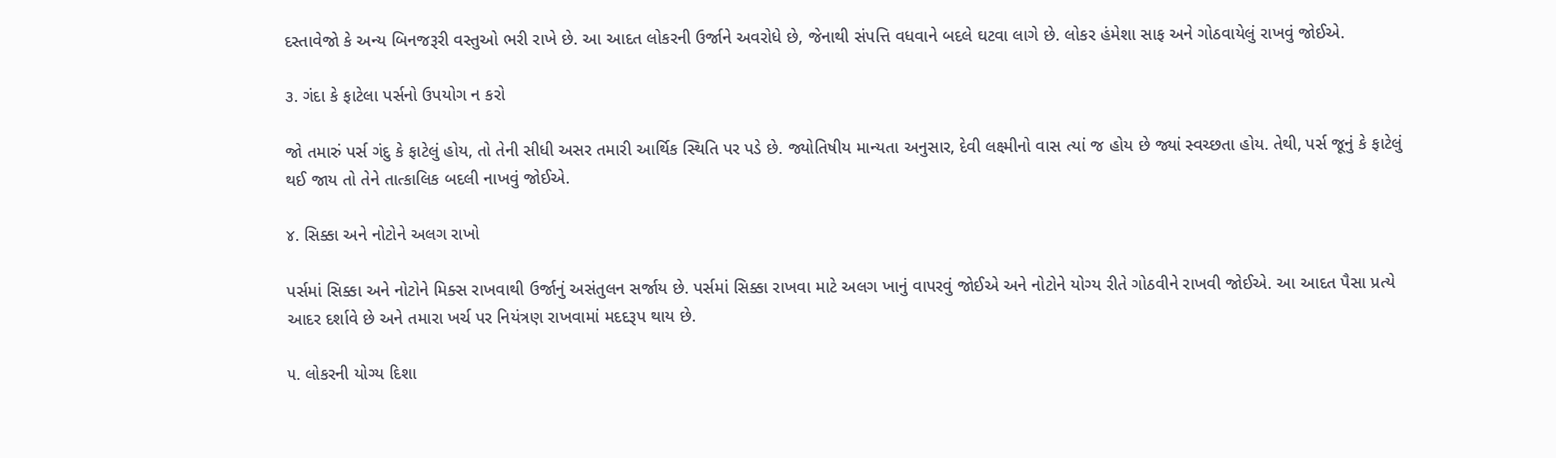દસ્તાવેજો કે અન્ય બિનજરૂરી વસ્તુઓ ભરી રાખે છે. આ આદત લોકરની ઉર્જાને અવરોધે છે, જેનાથી સંપત્તિ વધવાને બદલે ઘટવા લાગે છે. લોકર હંમેશા સાફ અને ગોઠવાયેલું રાખવું જોઈએ.

૩. ગંદા કે ફાટેલા પર્સનો ઉપયોગ ન કરો

જો તમારું પર્સ ગંદુ કે ફાટેલું હોય, તો તેની સીધી અસર તમારી આર્થિક સ્થિતિ પર પડે છે. જ્યોતિષીય માન્યતા અનુસાર, દેવી લક્ષ્મીનો વાસ ત્યાં જ હોય છે જ્યાં સ્વચ્છતા હોય. તેથી, પર્સ જૂનું કે ફાટેલું થઈ જાય તો તેને તાત્કાલિક બદલી નાખવું જોઈએ.

૪. સિક્કા અને નોટોને અલગ રાખો

પર્સમાં સિક્કા અને નોટોને મિક્સ રાખવાથી ઉર્જાનું અસંતુલન સર્જાય છે. પર્સમાં સિક્કા રાખવા માટે અલગ ખાનું વાપરવું જોઈએ અને નોટોને યોગ્ય રીતે ગોઠવીને રાખવી જોઈએ. આ આદત પૈસા પ્રત્યે આદર દર્શાવે છે અને તમારા ખર્ચ પર નિયંત્રણ રાખવામાં મદદરૂપ થાય છે.

૫. લોકરની યોગ્ય દિશા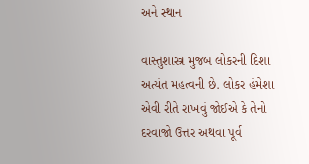અને સ્થાન

વાસ્તુશાસ્ત્ર મુજબ લોકરની દિશા અત્યંત મહત્વની છે. લોકર હંમેશા એવી રીતે રાખવું જોઈએ કે તેનો દરવાજો ઉત્તર અથવા પૂર્વ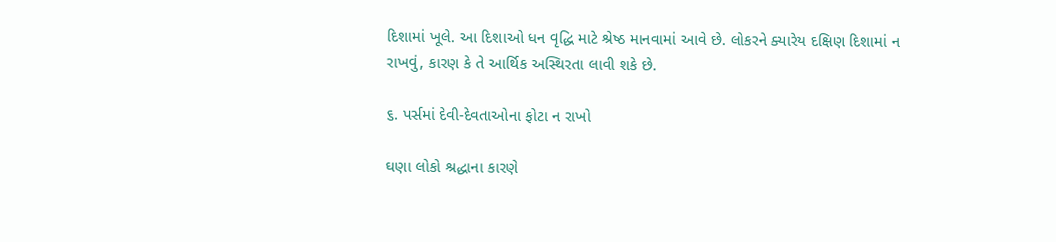દિશામાં ખૂલે. આ દિશાઓ ધન વૃદ્ધિ માટે શ્રેષ્ઠ માનવામાં આવે છે. લોકરને ક્યારેય દક્ષિણ દિશામાં ન રાખવું, કારણ કે તે આર્થિક અસ્થિરતા લાવી શકે છે.

૬. પર્સમાં દેવી-દેવતાઓના ફોટા ન રાખો

ઘણા લોકો શ્રદ્ધાના કારણે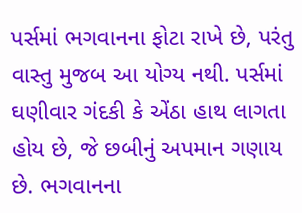પર્સમાં ભગવાનના ફોટા રાખે છે, પરંતુ વાસ્તુ મુજબ આ યોગ્ય નથી. પર્સમાં ઘણીવાર ગંદકી કે એંઠા હાથ લાગતા હોય છે, જે છબીનું અપમાન ગણાય છે. ભગવાનના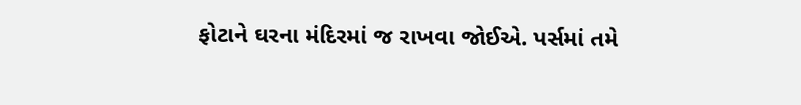ફોટાને ઘરના મંદિરમાં જ રાખવા જોઈએ. પર્સમાં તમે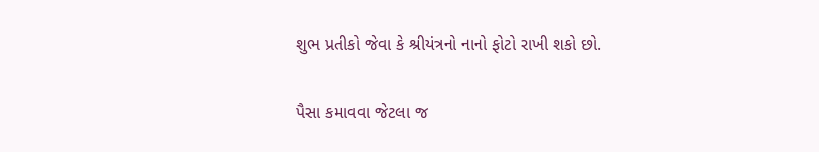શુભ પ્રતીકો જેવા કે શ્રીયંત્રનો નાનો ફોટો રાખી શકો છો.

પૈસા કમાવવા જેટલા જ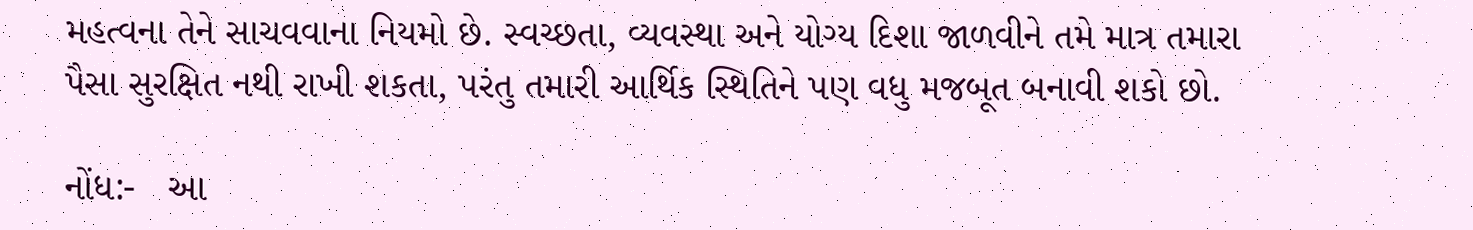મહત્વના તેને સાચવવાના નિયમો છે. સ્વચ્છતા, વ્યવસ્થા અને યોગ્ય દિશા જાળવીને તમે માત્ર તમારા પૈસા સુરક્ષિત નથી રાખી શકતા, પરંતુ તમારી આર્થિક સ્થિતિને પણ વધુ મજબૂત બનાવી શકો છો.

નોંધ:-   આ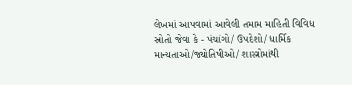લેખમાં આપવામાં આવેલી તમામ માહિતી વિવિધ સ્રોતો જેવા કે - પંચાંગો/ ઉપદેશો/ ધાર્મિક માન્યતાઓ/જ્યોતિષીઓ/ શાસ્ત્રોમાંથી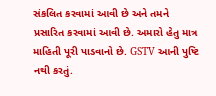સંકલિત કરવામાં આવી છે અને તમને પ્રસારિત કરવામાં આવી છે. અમારો હેતુ માત્ર માહિતી પૂરી પાડવાનો છે. GSTV આની પુષ્ટિ નથી કરતું.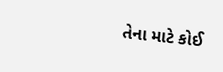તેના માટે કોઈ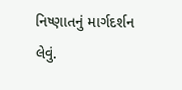નિષ્ણાતનું માર્ગદર્શન લેવું.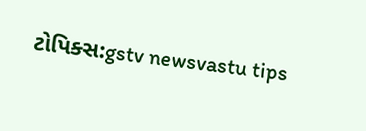ટોપિક્સ:gstv newsvastu tips